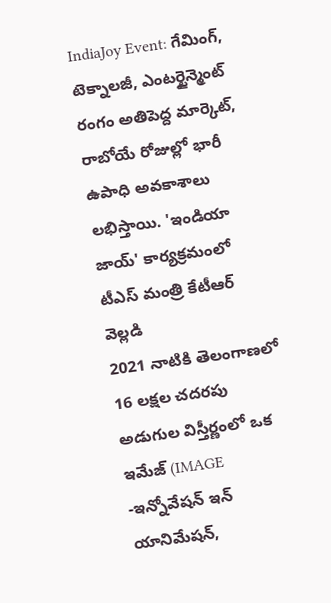IndiaJoy Event: గేమింగ్, టెక్నాలజీ, ఎంటర్టైన్మెంట్ రంగం అతిపెద్ద మార్కెట్, రాబోయే రోజుల్లో భారీ ఉపాధి అవకాశాలు లభిస్తాయి. 'ఇండియా జాయ్' కార్యక్రమంలో టీఎస్ మంత్రి కేటీఆర్ వెల్లడి
2021 నాటికి తెలంగాణలో 16 లక్షల చదరపు అడుగుల విస్తీర్ణంలో ఒక ఇమేజ్ (IMAGE -ఇన్నోవేషన్ ఇన్ యానిమేషన్,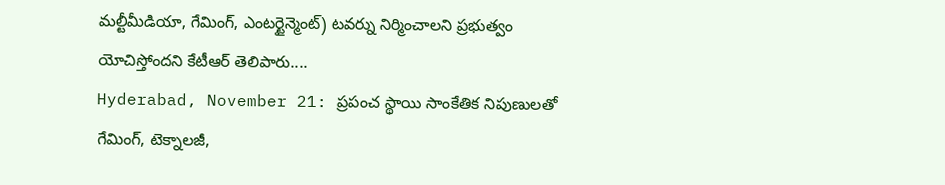మల్టీమీడియా, గేమింగ్, ఎంటర్టైన్మెంట్) టవర్ను నిర్మించాలని ప్రభుత్వం యోచిస్తోందని కేటీఆర్ తెలిపారు....
Hyderabad, November 21: ప్రపంచ స్థాయి సాంకేతిక నిపుణులతో గేమింగ్, టెక్నాలజీ,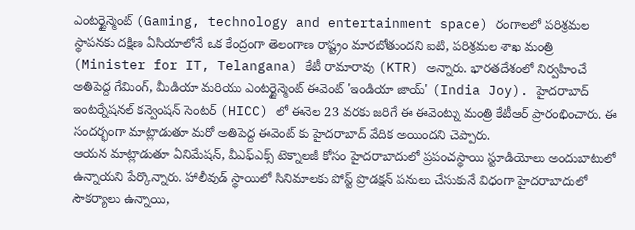ఎంటర్టైన్మెంట్ (Gaming, technology and entertainment space) రంగాలలో పరిశ్రమల స్థాపనకు దక్షిణ ఏసియాలోనే ఒక కేంద్రంగా తెలంగాణ రాష్ట్రం మారబోతుందని ఐటి, పరిశ్రమల శాఖ మంత్రి (Minister for IT, Telangana) కేటీ రామారావు (KTR) అన్నారు. భారతదేశంలో నిర్వహించే అతిపెద్ద గేమింగ్, మీడియా మరియు ఎంటర్టైన్మెంట్ ఈవెంట్ 'ఇండియా జాయ్' (India Joy). హైదరాబాద్ ఇంటర్నేషనల్ కన్వెంషన్ సెంటర్ (HICC) లో ఈనెల 23 వరకు జరిగే ఈ ఈవెంట్ను మంత్రి కేటీఆర్ ప్రారంభించారు. ఈ సందర్భంగా మాట్లాడుతూ మరో అతిపెద్ద ఈవెంట్ కు హైదరాబాద్ వేదిక అయిందని చెప్పారు.
ఆయన మాట్లాడుతూ ఏనిమేషన్, వీఎఫ్ఎక్స్ టెక్నాలజీ కోసం హైదరాబాదులో ప్రపంచస్థాయి స్టూడియోలు అందుబాటులో ఉన్నాయని పేర్కొన్నారు. హాలీవుడ్ స్థాయిలో సినిమాలకు పోస్ట్ ప్రొడక్షన్ పనులు చేసుకునే విధంగా హైదరాబాదులో సౌకర్యాలు ఉన్నాయి,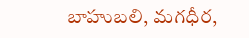బాహుబలి, మగధీర,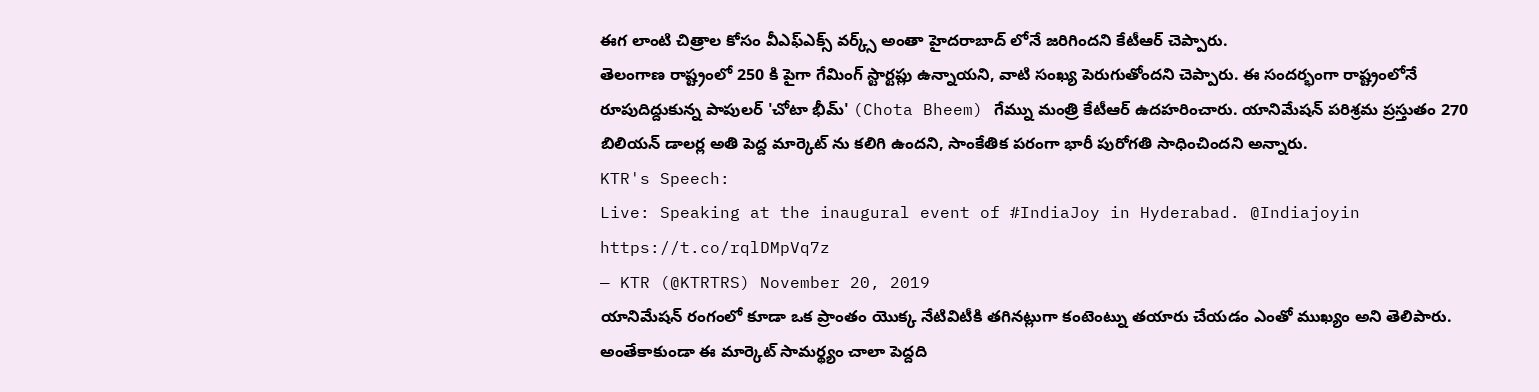ఈగ లాంటి చిత్రాల కోసం వీఎఫ్ఎక్స్ వర్క్స్ అంతా హైదరాబాద్ లోనే జరిగిందని కేటీఆర్ చెప్పారు.
తెలంగాణ రాష్ట్రంలో 250 కి పైగా గేమింగ్ స్టార్టప్లు ఉన్నాయని, వాటి సంఖ్య పెరుగుతోందని చెప్పారు. ఈ సందర్భంగా రాష్ట్రంలోనే రూపుదిద్దుకున్న పాపులర్ 'చోటా భీమ్' (Chota Bheem) గేమ్ను మంత్రి కేటీఆర్ ఉదహరించారు. యానిమేషన్ పరిశ్రమ ప్రస్తుతం 270 బిలియన్ డాలర్ల అతి పెద్ద మార్కెట్ ను కలిగి ఉందని, సాంకేతిక పరంగా భారీ పురోగతి సాధించిందని అన్నారు.
KTR's Speech:
Live: Speaking at the inaugural event of #IndiaJoy in Hyderabad. @Indiajoyin https://t.co/rqlDMpVq7z
— KTR (@KTRTRS) November 20, 2019
యానిమేషన్ రంగంలో కూడా ఒక ప్రాంతం యొక్క నేటివిటీకి తగినట్లుగా కంటెంట్ను తయారు చేయడం ఎంతో ముఖ్యం అని తెలిపారు. అంతేకాకుండా ఈ మార్కెట్ సామర్థ్యం చాలా పెద్దది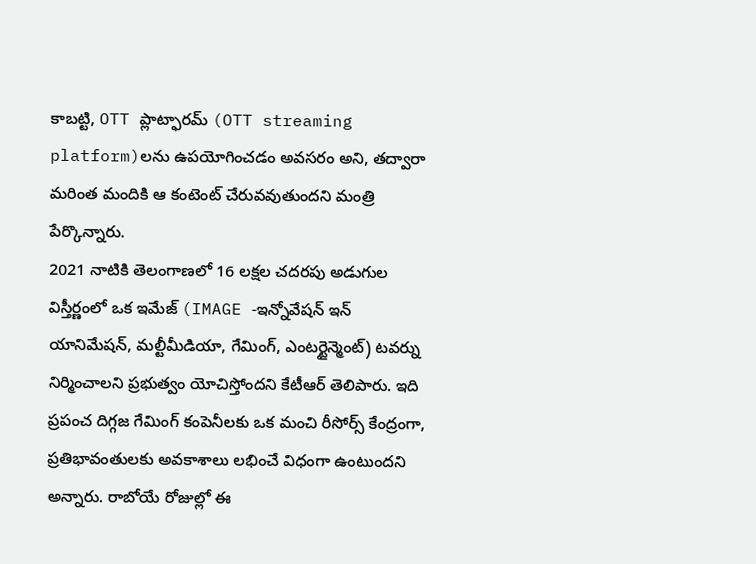కాబట్టి, OTT ప్లాట్ఫారమ్ (OTT streaming platform)లను ఉపయోగించడం అవసరం అని, తద్వారా మరింత మందికి ఆ కంటెంట్ చేరువవుతుందని మంత్రి పేర్కొన్నారు.
2021 నాటికి తెలంగాణలో 16 లక్షల చదరపు అడుగుల విస్తీర్ణంలో ఒక ఇమేజ్ (IMAGE -ఇన్నోవేషన్ ఇన్ యానిమేషన్, మల్టీమీడియా, గేమింగ్, ఎంటర్టైన్మెంట్) టవర్ను నిర్మించాలని ప్రభుత్వం యోచిస్తోందని కేటీఆర్ తెలిపారు. ఇది ప్రపంచ దిగ్గజ గేమింగ్ కంపెనీలకు ఒక మంచి రీసోర్స్ కేంద్రంగా, ప్రతిభావంతులకు అవకాశాలు లభించే విధంగా ఉంటుందని అన్నారు. రాబోయే రోజుల్లో ఈ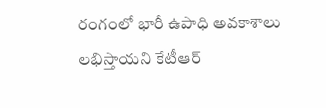రంగంలో భారీ ఉపాధి అవకాశాలు లభిస్తాయని కేటీఆర్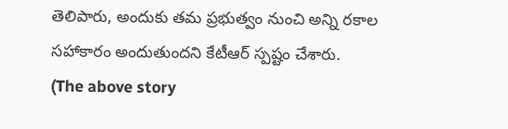తెలిపారు, అందుకు తమ ప్రభుత్వం నుంచి అన్ని రకాల సహాకారం అందుతుందని కేటీఆర్ స్పష్టం చేశారు.
(The above story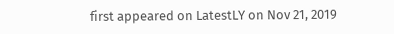first appeared on LatestLY on Nov 21, 2019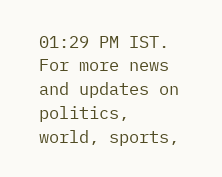01:29 PM IST. For more news and updates on politics, world, sports,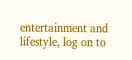entertainment and lifestyle, log on to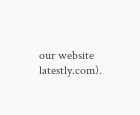our website latestly.com).